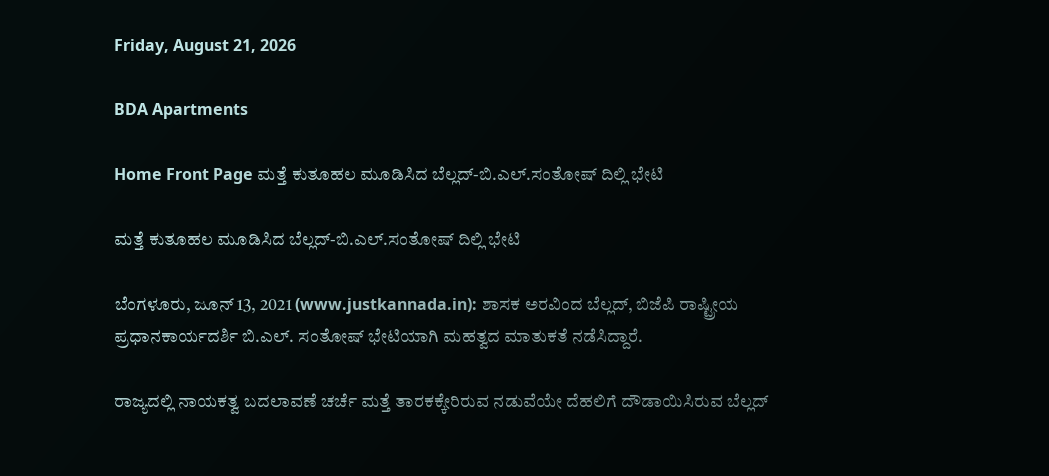Friday, August 21, 2026

BDA Apartments

Home Front Page ಮತ್ತೆ ಕುತೂಹಲ ಮೂಡಿಸಿದ ಬೆಲ್ಲದ್-ಬಿ.ಎಲ್.ಸಂತೋಷ್ ದಿಲ್ಲಿ ಭೇಟಿ

ಮತ್ತೆ ಕುತೂಹಲ ಮೂಡಿಸಿದ ಬೆಲ್ಲದ್-ಬಿ.ಎಲ್.ಸಂತೋಷ್ ದಿಲ್ಲಿ ಭೇಟಿ

ಬೆಂಗಳೂರು, ಜೂನ್ 13, 2021 (www.justkannada.in): ಶಾಸಕ ಅರವಿಂದ ಬೆಲ್ಲದ್, ಬಿಜೆಪಿ ರಾಷ್ಟ್ರೀಯ ಪ್ರಧಾನಕಾರ್ಯದರ್ಶಿ ಬಿ.ಎಲ್. ಸಂತೋಷ್ ಭೇಟಿಯಾಗಿ ಮಹತ್ವದ ಮಾತುಕತೆ ನಡೆಸಿದ್ದಾರೆ.

ರಾಜ್ಯದಲ್ಲಿ ನಾಯಕತ್ವ ಬದಲಾವಣೆ ಚರ್ಚೆ ಮತ್ತೆ ತಾರಕಕ್ಕೇರಿರುವ ನಡುವೆಯೇ ದೆಹಲಿಗೆ ದೌಡಾಯಿಸಿರುವ ಬೆಲ್ಲದ್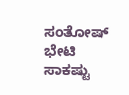ಸಂತೋಷ್ ಭೇಟಿ ಸಾಕಷ್ಟು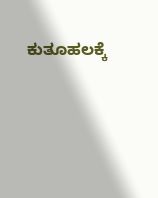ಕುತೂಹಲಕ್ಕೆ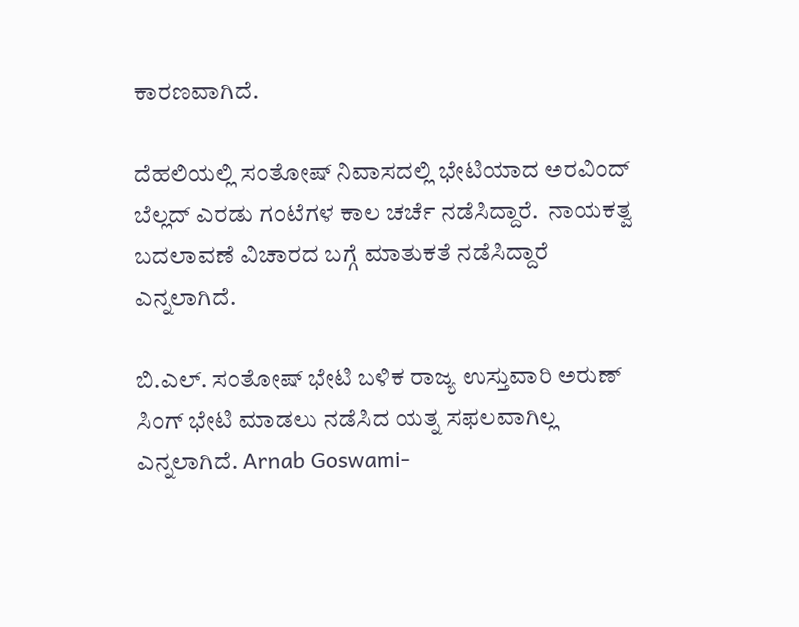ಕಾರಣವಾಗಿದೆ.

ದೆಹಲಿಯಲ್ಲಿ ಸಂತೋಷ್ ನಿವಾಸದಲ್ಲಿ ಭೇಟಿಯಾದ ಅರವಿಂದ್ ಬೆಲ್ಲದ್ ಎರಡು ಗಂಟೆಗಳ ಕಾಲ ಚರ್ಚೆ ನಡೆಸಿದ್ದಾರೆ.  ನಾಯಕತ್ವ ಬದಲಾವಣೆ ವಿಚಾರದ ಬಗ್ಗೆ ಮಾತುಕತೆ ನಡೆಸಿದ್ದಾರೆ ಎನ್ನಲಾಗಿದೆ.

ಬಿ.ಎಲ್. ಸಂತೋಷ್ ಭೇಟಿ ಬಳಿಕ ರಾಜ್ಯ ಉಸ್ತುವಾರಿ ಅರುಣ್ ಸಿಂಗ್ ಭೇಟಿ ಮಾಡಲು ನಡೆಸಿದ ಯತ್ನ ಸಫಲವಾಗಿಲ್ಲ ಎನ್ನಲಾಗಿದೆ. Arnab Goswami-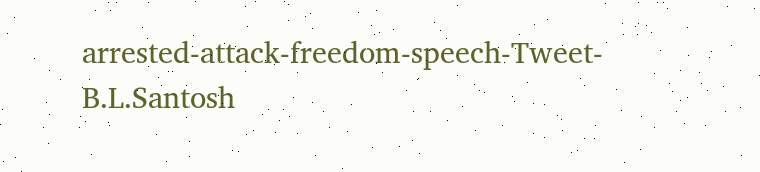arrested-attack-freedom-speech-Tweet-B.L.Santosh